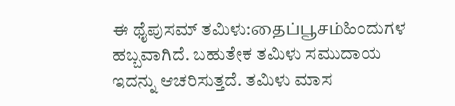ಈ ಥೈಪುಸಮ್ ತಮಿಳು:தைப்பூசம்ಹಿಂದುಗಳ ಹಬ್ಬವಾಗಿದೆ. ಬಹುತೇಕ ತಮಿಳು ಸಮುದಾಯ ಇದನ್ನು ಆಚರಿಸುತ್ತದೆ. ತಮಿಳು ಮಾಸ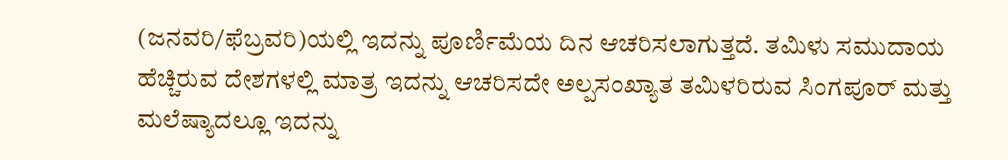(ಜನವರಿ/ಫೆಬ್ರವರಿ)ಯಲ್ಲಿ ಇದನ್ನು ಪೂರ್ಣಿಮೆಯ ದಿನ ಆಚರಿಸಲಾಗುತ್ತದೆ. ತಮಿಳು ಸಮುದಾಯ ಹೆಚ್ಚಿರುವ ದೇಶಗಳಲ್ಲಿ ಮಾತ್ರ ಇದನ್ನು ಆಚರಿಸದೇ ಅಲ್ಪಸಂಖ್ಯಾತ ತಮಿಳರಿರುವ ಸಿಂಗಪೂರ್ ಮತ್ತು ಮಲೆಷ್ಯಾದಲ್ಲೂ ಇದನ್ನು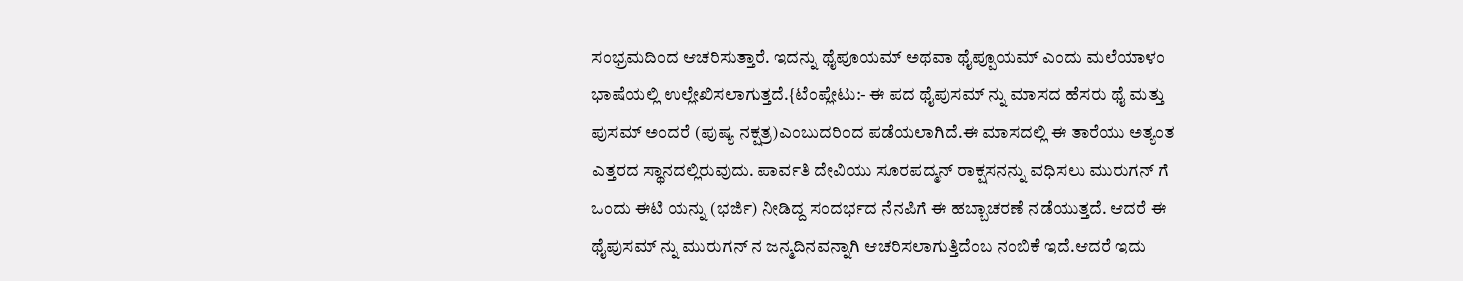ಸಂಭ್ರಮದಿಂದ ಆಚರಿಸುತ್ತಾರೆ. ಇದನ್ನು ಥೈಪೂಯಮ್ ಅಥವಾ ಥೈಪ್ಪೂಯಮ್ ಎಂದು ಮಲೆಯಾಳಂ ಭಾಷೆಯಲ್ಲಿ ಉಲ್ಲೇಖಿಸಲಾಗುತ್ತದೆ.{ಟೆಂಪ್ಲೇಟು:- ಈ ಪದ ಥೈಪುಸಮ್ ನ್ನು ಮಾಸದ ಹೆಸರು ಥೈ ಮತ್ತು ಪುಸಮ್ ಅಂದರೆ (ಪುಷ್ಯ ನಕ್ಷತ್ರ)ಎಂಬುದರಿಂದ ಪಡೆಯಲಾಗಿದೆ.ಈ ಮಾಸದಲ್ಲಿ ಈ ತಾರೆಯು ಅತ್ಯಂತ ಎತ್ತರದ ಸ್ಥಾನದಲ್ಲಿರುವುದು. ಪಾರ್ವತಿ ದೇವಿಯು ಸೂರಪದ್ಮನ್ ರಾಕ್ಷಸನನ್ನು ವಧಿಸಲು ಮುರುಗನ್ ಗೆ ಒಂದು ಈಟಿ ಯನ್ನು (ಭರ್ಜಿ) ನೀಡಿದ್ದ ಸಂದರ್ಭದ ನೆನಪಿಗೆ ಈ ಹಬ್ಬಾಚರಣೆ ನಡೆಯುತ್ತದೆ. ಆದರೆ ಈ ಥೈಪುಸಮ್ ನ್ನು ಮುರುಗನ್ ನ ಜನ್ಮದಿನವನ್ನಾಗಿ ಆಚರಿಸಲಾಗುತ್ತಿದೆಂಬ ನಂಬಿಕೆ ಇದೆ.ಆದರೆ ಇದು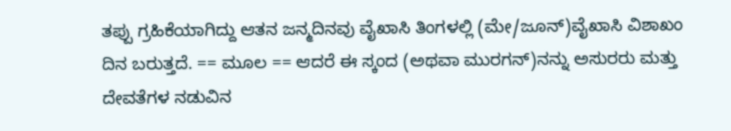ತಪ್ಪು ಗ್ರಹಿಕೆಯಾಗಿದ್ದು ಆತನ ಜನ್ಮದಿನವು ವೈಖಾಸಿ ತಿಂಗಳಲ್ಲಿ (ಮೇ/ಜೂನ್)ವೈಖಾಸಿ ವಿಶಾಖಂ ದಿನ ಬರುತ್ತದೆ. == ಮೂಲ == ಆದರೆ ಈ ಸ್ಕಂದ (ಅಥವಾ ಮುರಗನ್)ನನ್ನು ಅಸುರರು ಮತ್ತು ದೇವತೆಗಳ ನಡುವಿನ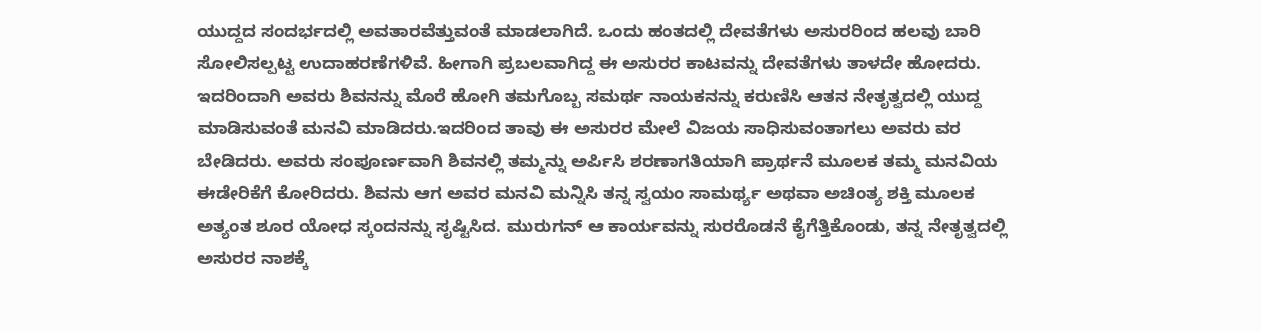ಯುದ್ದದ ಸಂದರ್ಭದಲ್ಲಿ ಅವತಾರವೆತ್ತುವಂತೆ ಮಾಡಲಾಗಿದೆ. ಒಂದು ಹಂತದಲ್ಲಿ ದೇವತೆಗಳು ಅಸುರರಿಂದ ಹಲವು ಬಾರಿ ಸೋಲಿಸಲ್ಪಟ್ಟ ಉದಾಹರಣೆಗಳಿವೆ. ಹೀಗಾಗಿ ಪ್ರಬಲವಾಗಿದ್ದ ಈ ಅಸುರರ ಕಾಟವನ್ನು ದೇವತೆಗಳು ತಾಳದೇ ಹೋದರು. ಇದರಿಂದಾಗಿ ಅವರು ಶಿವನನ್ನು ಮೊರೆ ಹೋಗಿ ತಮಗೊಬ್ಬ ಸಮರ್ಥ ನಾಯಕನನ್ನು ಕರುಣಿಸಿ ಆತನ ನೇತೃತ್ವದಲ್ಲಿ ಯುದ್ದ ಮಾಡಿಸುವಂತೆ ಮನವಿ ಮಾಡಿದರು.ಇದರಿಂದ ತಾವು ಈ ಅಸುರರ ಮೇಲೆ ವಿಜಯ ಸಾಧಿಸುವಂತಾಗಲು ಅವರು ವರ ಬೇಡಿದರು. ಅವರು ಸಂಪೂರ್ಣವಾಗಿ ಶಿವನಲ್ಲಿ ತಮ್ಮನ್ನು ಅರ್ಪಿಸಿ ಶರಣಾಗತಿಯಾಗಿ ಪ್ರಾರ್ಥನೆ ಮೂಲಕ ತಮ್ಮ ಮನವಿಯ ಈಡೇರಿಕೆಗೆ ಕೋರಿದರು. ಶಿವನು ಆಗ ಅವರ ಮನವಿ ಮನ್ನಿಸಿ ತನ್ನ ಸ್ವಯಂ ಸಾಮರ್ಥ್ಯ ಅಥವಾ ಅಚಿಂತ್ಯ ಶಕ್ತಿ ಮೂಲಕ ಅತ್ಯಂತ ಶೂರ ಯೋಧ ಸ್ಕಂದನನ್ನು ಸೃಷ್ಟಿಸಿದ. ಮುರುಗನ್ ಆ ಕಾರ್ಯವನ್ನು ಸುರರೊಡನೆ ಕೈಗೆತ್ತಿಕೊಂಡು, ತನ್ನ ನೇತೃತ್ವದಲ್ಲಿ ಅಸುರರ ನಾಶಕ್ಕೆ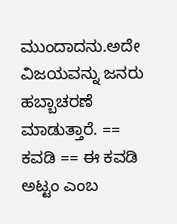ಮುಂದಾದನು.ಅದೇ ವಿಜಯವನ್ನು ಜನರು ಹಬ್ಬಾಚರಣೆ ಮಾಡುತ್ತಾರೆ. == ಕವಡಿ == ಈ ಕವಡಿ ಅಟ್ಟಂ ಎಂಬ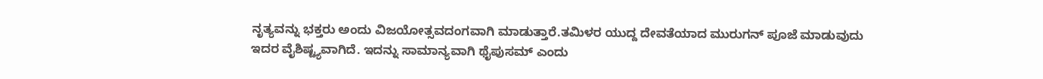ನೃತ್ಯವನ್ನು ಭಕ್ತರು ಅಂದು ವಿಜಯೋತ್ಸವದಂಗವಾಗಿ ಮಾಡುತ್ತಾರೆ.ತಮಿಳರ ಯುದ್ದ ದೇವತೆಯಾದ ಮುರುಗನ್ ಪೂಜೆ ಮಾಡುವುದು ಇದರ ವೈಶಿಷ್ಟ್ಯವಾಗಿದೆ. ಇದನ್ನು ಸಾಮಾನ್ಯವಾಗಿ ಥೈಪುಸಮ್ ಎಂದು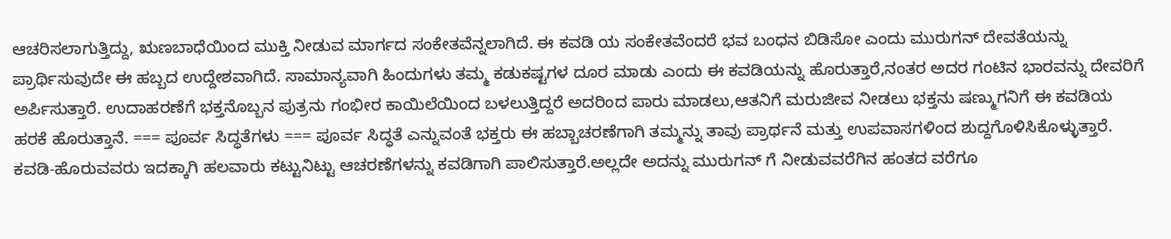ಆಚರಿಸಲಾಗುತ್ತಿದ್ದು, ಋಣಬಾಧೆಯಿಂದ ಮುಕ್ತಿ ನೀಡುವ ಮಾರ್ಗದ ಸಂಕೇತವೆನ್ನಲಾಗಿದೆ. ಈ ಕವಡಿ ಯ ಸಂಕೇತವೆಂದರೆ ಭವ ಬಂಧನ ಬಿಡಿಸೋ ಎಂದು ಮುರುಗನ್ ದೇವತೆಯನ್ನು ಪ್ರಾರ್ಥಿಸುವುದೇ ಈ ಹಬ್ಬದ ಉದ್ದೇಶವಾಗಿದೆ. ಸಾಮಾನ್ಯವಾಗಿ ಹಿಂದುಗಳು ತಮ್ಮ ಕಡುಕಷ್ಟಗಳ ದೂರ ಮಾಡು ಎಂದು ಈ ಕವಡಿಯನ್ನು ಹೊರುತ್ತಾರೆ,ನಂತರ ಅದರ ಗಂಟಿನ ಭಾರವನ್ನು ದೇವರಿಗೆ ಅರ್ಪಿಸುತ್ತಾರೆ. ಉದಾಹರಣೆಗೆ ಭಕ್ತನೊಬ್ಬನ ಪುತ್ರನು ಗಂಭೀರ ಕಾಯಿಲೆಯಿಂದ ಬಳಲುತ್ತಿದ್ದರೆ ಅದರಿಂದ ಪಾರು ಮಾಡಲು,ಆತನಿಗೆ ಮರುಜೀವ ನೀಡಲು ಭಕ್ತನು ಷಣ್ಮುಗನಿಗೆ ಈ ಕವಡಿಯ ಹರಕೆ ಹೊರುತ್ತಾನೆ. === ಪೂರ್ವ ಸಿದ್ಧತೆಗಳು === ಪೂರ್ವ ಸಿದ್ಧತೆ ಎನ್ನುವಂತೆ ಭಕ್ತರು ಈ ಹಬ್ಬಾಚರಣೆಗಾಗಿ ತಮ್ಮನ್ನು ತಾವು ಪ್ರಾರ್ಥನೆ ಮತ್ತು ಉಪವಾಸಗಳಿಂದ ಶುದ್ದಗೊಳಿಸಿಕೊಳ್ಳುತ್ತಾರೆ. ಕವಡಿ-ಹೊರುವವರು ಇದಕ್ಕಾಗಿ ಹಲವಾರು ಕಟ್ಟುನಿಟ್ಟು ಆಚರಣೆಗಳನ್ನು ಕವಡಿಗಾಗಿ ಪಾಲಿಸುತ್ತಾರೆ.ಅಲ್ಲದೇ ಅದನ್ನು ಮುರುಗನ್ ಗೆ ನೀಡುವವರೆಗಿನ ಹಂತದ ವರೆಗೂ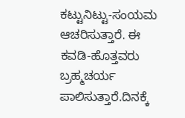ಕಟ್ಟುನಿಟ್ಟು-ಸಂಯಮ ಆಚರಿಸುತ್ತಾರೆ. ಈ ಕವಡಿ-ಹೊತ್ತವರು ಬ್ರಹ್ಮಚರ್ಯ ಪಾಲಿಸುತ್ತಾರೆ.ದಿನಕ್ಕೆ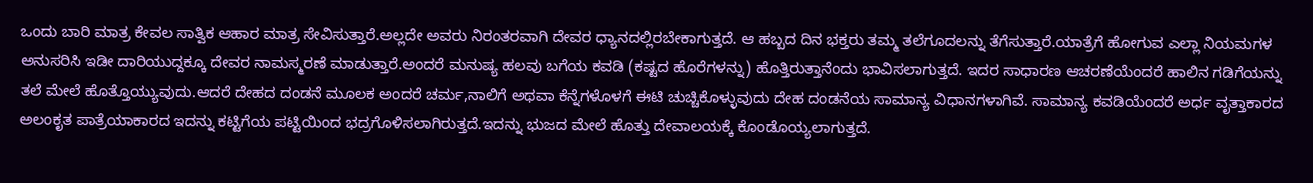ಒಂದು ಬಾರಿ ಮಾತ್ರ ಕೇವಲ ಸಾತ್ವಿಕ ಆಹಾರ ಮಾತ್ರ ಸೇವಿಸುತ್ತಾರೆ.ಅಲ್ಲದೇ ಅವರು ನಿರಂತರವಾಗಿ ದೇವರ ಧ್ಯಾನದಲ್ಲಿರಬೇಕಾಗುತ್ತದೆ. ಆ ಹಬ್ಬದ ದಿನ ಭಕ್ತರು ತಮ್ಮ ತಲೆಗೂದಲನ್ನು ತೆಗೆಸುತ್ತಾರೆ.ಯಾತ್ರೆಗೆ ಹೋಗುವ ಎಲ್ಲಾ ನಿಯಮಗಳ ಅನುಸರಿಸಿ ಇಡೀ ದಾರಿಯುದ್ದಕ್ಕೂ ದೇವರ ನಾಮಸ್ಮರಣೆ ಮಾಡುತ್ತಾರೆ.ಅಂದರೆ ಮನುಷ್ಯ ಹಲವು ಬಗೆಯ ಕವಡಿ (ಕಷ್ಟದ ಹೊರೆಗಳನ್ನು) ಹೊತ್ತಿರುತ್ತಾನೆಂದು ಭಾವಿಸಲಾಗುತ್ತದೆ. ಇದರ ಸಾಧಾರಣ ಆಚರಣೆಯೆಂದರೆ ಹಾಲಿನ ಗಡಿಗೆಯನ್ನು ತಲೆ ಮೇಲೆ ಹೊತ್ತೊಯ್ಯುವುದು.ಆದರೆ ದೇಹದ ದಂಡನೆ ಮೂಲಕ ಅಂದರೆ ಚರ್ಮ,ನಾಲಿಗೆ ಅಥವಾ ಕೆನ್ನೆಗಳೊಳಗೆ ಈಟಿ ಚುಚ್ಚಿಕೊಳ್ಳುವುದು ದೇಹ ದಂಡನೆಯ ಸಾಮಾನ್ಯ ವಿಧಾನಗಳಾಗಿವೆ. ಸಾಮಾನ್ಯ ಕವಡಿಯೆಂದರೆ ಅರ್ಧ ವೃತ್ತಾಕಾರದ ಅಲಂಕೃತ ಪಾತ್ರೆಯಾಕಾರದ ಇದನ್ನು ಕಟ್ಟಿಗೆಯ ಪಟ್ಟಿಯಿಂದ ಭದ್ರಗೊಳಿಸಲಾಗಿರುತ್ತದೆ.ಇದನ್ನು ಭುಜದ ಮೇಲೆ ಹೊತ್ತು ದೇವಾಲಯಕ್ಕೆ ಕೊಂಡೊಯ್ಯಲಾಗುತ್ತದೆ.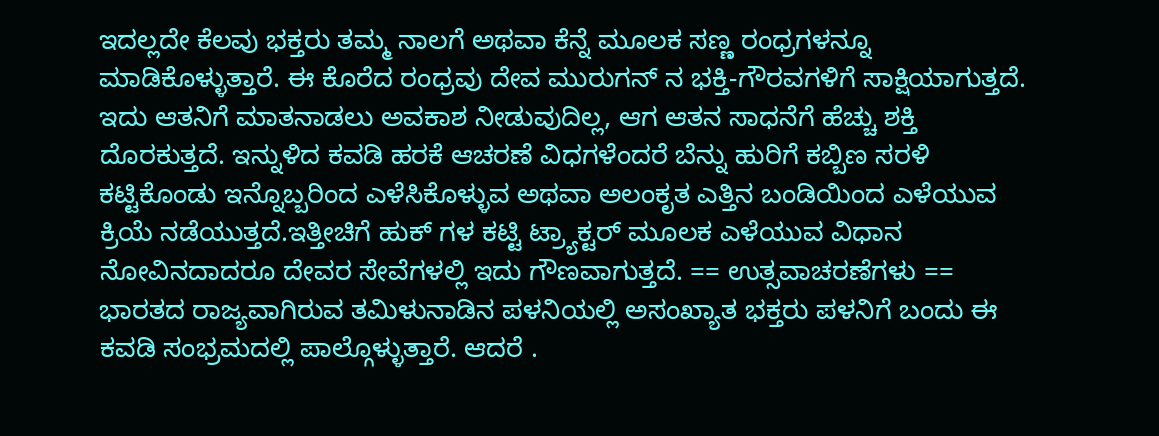ಇದಲ್ಲದೇ ಕೆಲವು ಭಕ್ತರು ತಮ್ಮ ನಾಲಗೆ ಅಥವಾ ಕೆನ್ನೆ ಮೂಲಕ ಸಣ್ಣ ರಂಧ್ರಗಳನ್ನೂ ಮಾಡಿಕೊಳ್ಳುತ್ತಾರೆ. ಈ ಕೊರೆದ ರಂಧ್ರವು ದೇವ ಮುರುಗನ್ ನ ಭಕ್ತಿ-ಗೌರವಗಳಿಗೆ ಸಾಕ್ಷಿಯಾಗುತ್ತದೆ. ಇದು ಆತನಿಗೆ ಮಾತನಾಡಲು ಅವಕಾಶ ನೀಡುವುದಿಲ್ಲ, ಆಗ ಆತನ ಸಾಧನೆಗೆ ಹೆಚ್ಚು ಶಕ್ತಿ ದೊರಕುತ್ತದೆ. ಇನ್ನುಳಿದ ಕವಡಿ ಹರಕೆ ಆಚರಣೆ ವಿಧಗಳೆಂದರೆ ಬೆನ್ನು ಹುರಿಗೆ ಕಬ್ಬಿಣ ಸರಳಿ ಕಟ್ಟಿಕೊಂಡು ಇನ್ನೊಬ್ಬರಿಂದ ಎಳೆಸಿಕೊಳ್ಳುವ ಅಥವಾ ಅಲಂಕೃತ ಎತ್ತಿನ ಬಂಡಿಯಿಂದ ಎಳೆಯುವ ಕ್ರಿಯೆ ನಡೆಯುತ್ತದೆ.ಇತ್ತೀಚಿಗೆ ಹುಕ್ ಗಳ ಕಟ್ಟಿ ಟ್ರ್ಯಾಕ್ಟರ್ ಮೂಲಕ ಎಳೆಯುವ ವಿಧಾನ ನೋವಿನದಾದರೂ ದೇವರ ಸೇವೆಗಳಲ್ಲಿ ಇದು ಗೌಣವಾಗುತ್ತದೆ. == ಉತ್ಸವಾಚರಣೆಗಳು == ಭಾರತದ ರಾಜ್ಯವಾಗಿರುವ ತಮಿಳುನಾಡಿನ ಪಳನಿಯಲ್ಲಿ ಅಸಂಖ್ಯಾತ ಭಕ್ತರು ಪಳನಿಗೆ ಬಂದು ಈ ಕವಡಿ ಸಂಭ್ರಮದಲ್ಲಿ ಪಾಲ್ಗೊಳ್ಳುತ್ತಾರೆ. ಆದರೆ .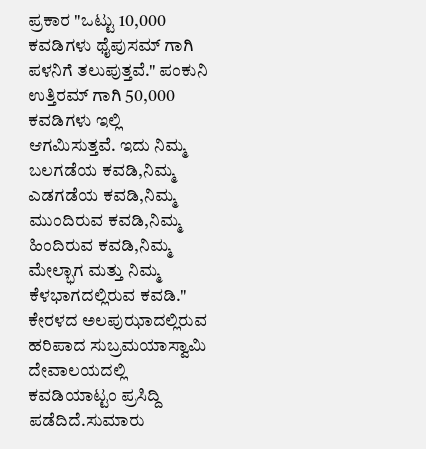ಪ್ರಕಾರ "ಒಟ್ಟು 10,000 ಕವಡಿಗಳು ಥೈಪುಸಮ್ ಗಾಗಿ ಪಳನಿಗೆ ತಲುಪುತ್ತವೆ." ಪಂಕುನಿ ಉತ್ತಿರಮ್ ಗಾಗಿ 50,000 ಕವಡಿಗಳು ಇಲ್ಲಿ ಆಗಮಿಸುತ್ತವೆ. ಇದು ನಿಮ್ಮ ಬಲಗಡೆಯ ಕವಡಿ,ನಿಮ್ಮ ಎಡಗಡೆಯ ಕವಡಿ,ನಿಮ್ಮ ಮುಂದಿರುವ ಕವಡಿ,ನಿಮ್ಮ ಹಿಂದಿರುವ ಕವಡಿ,ನಿಮ್ಮ ಮೇಲ್ಭಾಗ ಮತ್ತು ನಿಮ್ಮ ಕೆಳಭಾಗದಲ್ಲಿರುವ ಕವಡಿ." ಕೇರಳದ ಅಲಪುಝಾದಲ್ಲಿರುವ ಹರಿಪಾದ ಸುಬ್ರಮಯಾಸ್ವಾಮಿ ದೇವಾಲಯದಲ್ಲಿ ಕವಡಿಯಾಟ್ಟಂ ಪ್ರಸಿದ್ದಿ ಪಡೆದಿದೆ.ಸುಮಾರು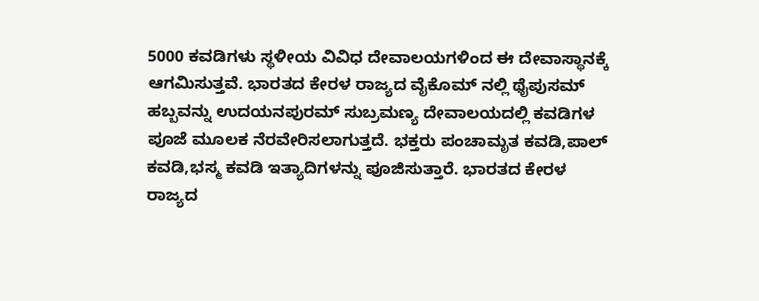5000 ಕವಡಿಗಳು ಸ್ಥಳೀಯ ವಿವಿಧ ದೇವಾಲಯಗಳಿಂದ ಈ ದೇವಾಸ್ಥಾನಕ್ಕೆ ಆಗಮಿಸುತ್ತವೆ. ಭಾರತದ ಕೇರಳ ರಾಜ್ಯದ ವೈಕೊಮ್ ನಲ್ಲಿ ಥೈಪುಸಮ್ ಹಬ್ಬವನ್ನು ಉದಯನಪುರಮ್ ಸುಬ್ರಮಣ್ಯ ದೇವಾಲಯದಲ್ಲಿ ಕವಡಿಗಳ ಪೂಜೆ ಮೂಲಕ ನೆರವೇರಿಸಲಾಗುತ್ತದೆ. ಭಕ್ತರು ಪಂಚಾಮೃತ ಕವಡಿ,ಪಾಲ್ ಕವಡಿ,ಭಸ್ಮ ಕವಡಿ ಇತ್ಯಾದಿಗಳನ್ನು ಪೂಜಿಸುತ್ತಾರೆ. ಭಾರತದ ಕೇರಳ ರಾಜ್ಯದ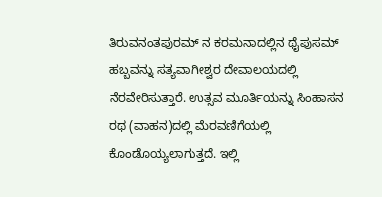ತಿರುವನಂತಪುರಮ್ ನ ಕರಮನಾದಲ್ಲಿನ ಥೈಪುಸಮ್ ಹಬ್ಬವನ್ನು ಸತ್ಯವಾಗೀಶ್ವರ ದೇವಾಲಯದಲ್ಲಿ ನೆರವೇರಿಸುತ್ತಾರೆ. ಉತ್ಸವ ಮೂರ್ತಿಯನ್ನು ಸಿಂಹಾಸನ ರಥ (ವಾಹನ)ದಲ್ಲಿ ಮೆರವಣಿಗೆಯಲ್ಲಿ ಕೊಂಡೊಯ್ಯಲಾಗುತ್ತದೆ. ಇಲ್ಲಿ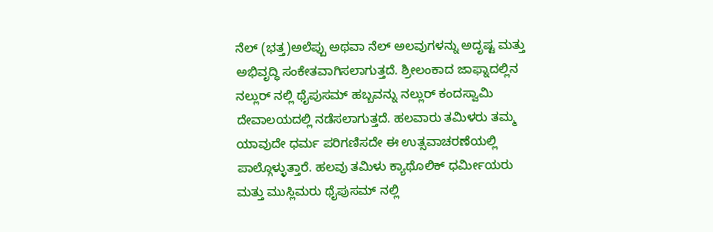ನೆಲ್ (ಭತ್ತ)ಅಲೆಪ್ಪು ಅಥವಾ ನೆಲ್ ಅಲವುಗಳನ್ನು ಅದೃಷ್ಟ ಮತ್ತು ಅಭಿವೃದ್ಧಿ ಸಂಕೇತವಾಗಿಸಲಾಗುತ್ತದೆ. ಶ್ರೀಲಂಕಾದ ಜಾಫ್ನಾದಲ್ಲಿನ ನಲ್ಲುರ್ ನಲ್ಲಿ ಥೈಪುಸಮ್ ಹಬ್ಬವನ್ನು ನಲ್ಲುರ್ ಕಂದಸ್ವಾಮಿ ದೇವಾಲಯದಲ್ಲಿ ನಡೆಸಲಾಗುತ್ತದೆ. ಹಲವಾರು ತಮಿಳರು ತಮ್ಮ ಯಾವುದೇ ಧರ್ಮ ಪರಿಗಣಿಸದೇ ಈ ಉತ್ಸವಾಚರಣೆಯಲ್ಲಿ ಪಾಲ್ಗೊಳ್ಳುತ್ತಾರೆ. ಹಲವು ತಮಿಳು ಕ್ಯಾಥೊಲಿಕ್ ಧರ್ಮೀಯರು ಮತ್ತು ಮುಸ್ಲಿಮರು ಥೈಪುಸಮ್ ನಲ್ಲಿ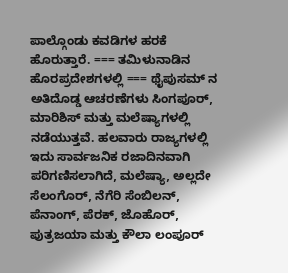ಪಾಲ್ಗೊಂಡು ಕವಡಿಗಳ ಹರಕೆ ಹೊರುತ್ತಾರೆ. === ತಮಿಳುನಾಡಿನ ಹೊರಪ್ರದೇಶಗಳಲ್ಲಿ === ಥೈಪುಸಮ್ ನ ಅತಿದೊಡ್ಡ ಆಚರಣೆಗಳು ಸಿಂಗಪೂರ್, ಮಾರಿಶಿಸ್ ಮತ್ತು ಮಲೆಷ್ಯಾಗಳಲ್ಲಿ ನಡೆಯುತ್ತವೆ. ಹಲವಾರು ರಾಜ್ಯಗಳಲ್ಲಿ ಇದು ಸಾರ್ವಜನಿಕ ರಜಾದಿನವಾಗಿ ಪರಿಗಣಿಸಲಾಗಿದೆ, ಮಲೆಷ್ಯಾ, ಅಲ್ಲದೇ ಸೆಲಂಗೊರ್, ನೆಗೆರಿ ಸೆಂಬಿಲನ್, ಪೆನಾಂಗ್, ಪೆರಕ್, ಜೊಹೊರ್, ಪುತ್ರಜಯಾ ಮತ್ತು ಕೌಲಾ ಲಂಪೂರ್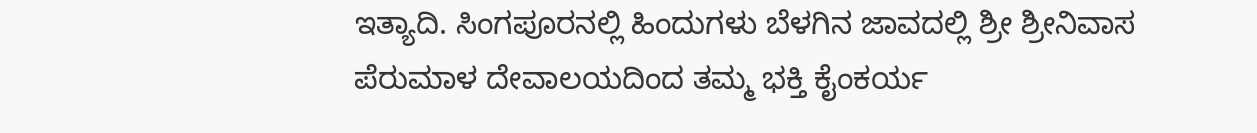ಇತ್ಯಾದಿ. ಸಿಂಗಪೂರನಲ್ಲಿ ಹಿಂದುಗಳು ಬೆಳಗಿನ ಜಾವದಲ್ಲಿ ಶ್ರೀ ಶ್ರೀನಿವಾಸ ಪೆರುಮಾಳ ದೇವಾಲಯದಿಂದ ತಮ್ಮ ಭಕ್ತಿ ಕೈಂಕರ್ಯ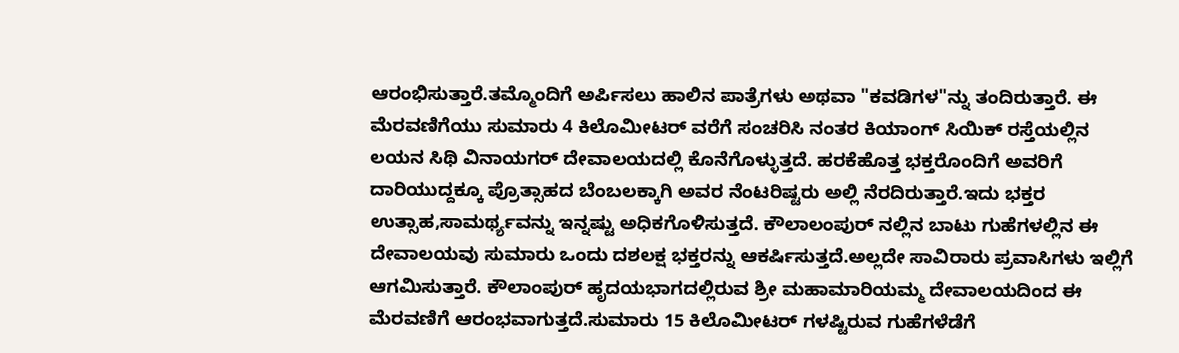ಆರಂಭಿಸುತ್ತಾರೆ.ತಮ್ಮೊಂದಿಗೆ ಅರ್ಪಿಸಲು ಹಾಲಿನ ಪಾತ್ರೆಗಳು ಅಥವಾ "ಕವಡಿಗಳ"ನ್ನು ತಂದಿರುತ್ತಾರೆ. ಈ ಮೆರವಣಿಗೆಯು ಸುಮಾರು 4 ಕಿಲೊಮೀಟರ್ ವರೆಗೆ ಸಂಚರಿಸಿ ನಂತರ ಕಿಯಾಂಗ್ ಸಿಯಿಕ್ ರಸ್ತೆಯಲ್ಲಿನ ಲಯನ ಸಿಥಿ ವಿನಾಯಗರ್ ದೇವಾಲಯದಲ್ಲಿ ಕೊನೆಗೊಳ್ಳುತ್ತದೆ. ಹರಕೆಹೊತ್ತ ಭಕ್ತರೊಂದಿಗೆ ಅವರಿಗೆ ದಾರಿಯುದ್ದಕ್ಕೂ ಪ್ರೊತ್ಸಾಹದ ಬೆಂಬಲಕ್ಕಾಗಿ ಅವರ ನೆಂಟರಿಷ್ಟರು ಅಲ್ಲಿ ನೆರದಿರುತ್ತಾರೆ.ಇದು ಭಕ್ತರ ಉತ್ಸಾಹ,ಸಾಮರ್ಥ್ಯವನ್ನು ಇನ್ನಷ್ಟು ಅಧಿಕಗೊಳಿಸುತ್ತದೆ. ಕೌಲಾಲಂಪುರ್ ನಲ್ಲಿನ ಬಾಟು ಗುಹೆಗಳಲ್ಲಿನ ಈ ದೇವಾಲಯವು ಸುಮಾರು ಒಂದು ದಶಲಕ್ಷ ಭಕ್ತರನ್ನು ಆಕರ್ಷಿಸುತ್ತದೆ.ಅಲ್ಲದೇ ಸಾವಿರಾರು ಪ್ರವಾಸಿಗಳು ಇಲ್ಲಿಗೆ ಆಗಮಿಸುತ್ತಾರೆ. ಕೌಲಾಂಪುರ್ ಹೃದಯಭಾಗದಲ್ಲಿರುವ ಶ್ರೀ ಮಹಾಮಾರಿಯಮ್ಮ ದೇವಾಲಯದಿಂದ ಈ ಮೆರವಣಿಗೆ ಆರಂಭವಾಗುತ್ತದೆ.ಸುಮಾರು 15 ಕಿಲೊಮೀಟರ್ ಗಳಷ್ಟಿರುವ ಗುಹೆಗಳೆಡೆಗೆ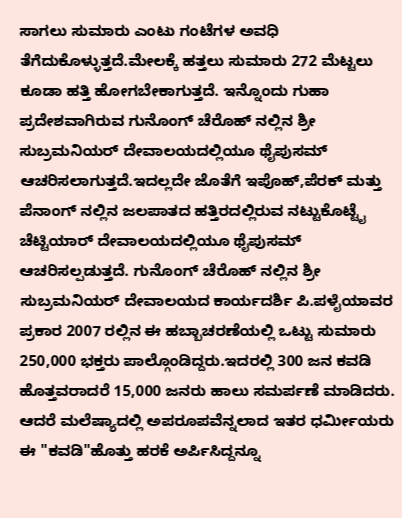ಸಾಗಲು ಸುಮಾರು ಎಂಟು ಗಂಟೆಗಳ ಅವಧಿ ತೆಗೆದುಕೊಳ್ಳುತ್ತದೆ.ಮೇಲಕ್ಕೆ ಹತ್ತಲು ಸುಮಾರು 272 ಮೆಟ್ಟಲು ಕೂಡಾ ಹತ್ತಿ ಹೋಗಬೇಕಾಗುತ್ತದೆ. ಇನ್ನೊಂದು ಗುಹಾ ಪ್ರದೇಶವಾಗಿರುವ ಗುನೊಂಗ್ ಚೆರೊಹ್ ನಲ್ಲಿನ ಶ್ರೀ ಸುಬ್ರಮನಿಯರ್ ದೇವಾಲಯದಲ್ಲಿಯೂ ಥೈಪುಸಮ್ ಆಚರಿಸಲಾಗುತ್ತದೆ.ಇದಲ್ಲದೇ ಜೊತೆಗೆ ಇಪೊಹ್,ಪೆರಕ್ ಮತ್ತು ಪೆನಾಂಗ್ ನಲ್ಲಿನ ಜಲಪಾತದ ಹತ್ತಿರದಲ್ಲಿರುವ ನಟ್ಟುಕೊಟ್ಟೈ ಚೆಟ್ಟಿಯಾರ್ ದೇವಾಲಯದಲ್ಲಿಯೂ ಥೈಪುಸಮ್ ಆಚರಿಸಲ್ಪಡುತ್ತದೆ. ಗುನೊಂಗ್ ಚೆರೊಹ್ ನಲ್ಲಿನ ಶ್ರೀ ಸುಬ್ರಮನಿಯರ್ ದೇವಾಲಯದ ಕಾರ್ಯದರ್ಶಿ ಪಿ.ಪಳೈಯಾವರ ಪ್ರಕಾರ 2007 ರಲ್ಲಿನ ಈ ಹಬ್ಬಾಚರಣೆಯಲ್ಲಿ ಒಟ್ಟು ಸುಮಾರು 250,000 ಭಕ್ತರು ಪಾಲ್ಗೊಂಡಿದ್ದರು.ಇದರಲ್ಲಿ 300 ಜನ ಕವಡಿ ಹೊತ್ತವರಾದರೆ 15,000 ಜನರು ಹಾಲು ಸಮರ್ಪಣೆ ಮಾಡಿದರು. ಆದರೆ ಮಲೆಷ್ಯಾದಲ್ಲಿ ಅಪರೂಪವೆನ್ನಲಾದ ಇತರ ಧರ್ಮೀಯರು ಈ "ಕವಡಿ"ಹೊತ್ತು ಹರಕೆ ಅರ್ಪಿಸಿದ್ದನ್ನೂ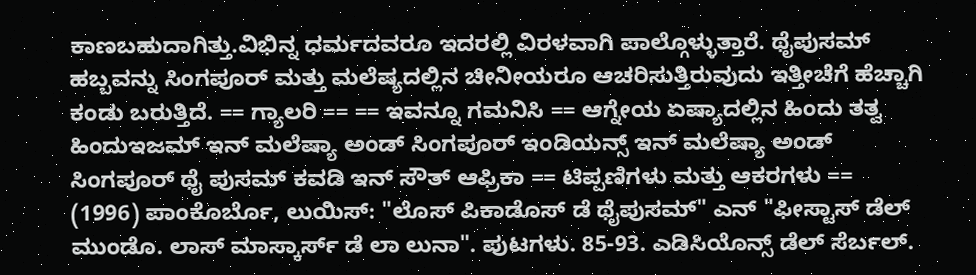ಕಾಣಬಹುದಾಗಿತ್ತು.ವಿಭಿನ್ನ ಧರ್ಮದವರೂ ಇದರಲ್ಲಿ ವಿರಳವಾಗಿ ಪಾಲ್ಗೊಳ್ಳುತ್ತಾರೆ. ಥೈಪುಸಮ್ ಹಬ್ಬವನ್ನು ಸಿಂಗಪೂರ್ ಮತ್ತು ಮಲೆಷ್ಯದಲ್ಲಿನ ಚೀನೀಯರೂ ಆಚರಿಸುತ್ತಿರುವುದು ಇತ್ತೀಚೆಗೆ ಹೆಚ್ಚಾಗಿ ಕಂಡು ಬರುತ್ತಿದೆ. == ಗ್ಯಾಲರಿ == == ಇವನ್ನೂ ಗಮನಿಸಿ == ಆಗ್ನೇಯ ಏಷ್ಯಾದಲ್ಲಿನ ಹಿಂದು ತತ್ವ ಹಿಂದುಇಜಮ್ ಇನ್ ಮಲೆಷ್ಯಾ ಅಂಡ್ ಸಿಂಗಪೂರ್ ಇಂಡಿಯನ್ಸ್ ಇನ್ ಮಲೆಷ್ಯಾ ಅಂಡ್ ಸಿಂಗಪೂರ್ ಥೈ ಪುಸಮ್ ಕವಡಿ ಇನ್ ಸೌತ್ ಆಫ್ರಿಕಾ == ಟಿಪ್ಪಣಿಗಳು ಮತ್ತು ಆಕರಗಳು == (1996) ಪಾಂಕೊರ್ಬೊ, ಲುಯಿಸ್: "ಲೊಸ್ ಪಿಕಾಡೊಸ್ ಡೆ ಥೈಪುಸಮ್" ಎನ್ "ಫೀಸ್ಟಾಸ್ ಡೆಲ್ ಮುಂಡೊ. ಲಾಸ್ ಮಾಸ್ಕಾರ್ಸ್ ಡೆ ಲಾ ಲುನಾ". ಪುಟಗಳು. 85-93. ಎಡಿಸಿಯೊನ್ಸ್ ಡೆಲ್ ಸೆರ್ಬಲ್.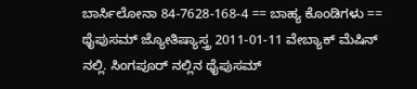ಬಾರ್ಸಿಲೋನಾ 84-7628-168-4 == ಬಾಹ್ಯ ಕೊಂಡಿಗಳು == ಥೈಪುಸಮ್ ಜ್ಯೋತಿಷ್ಯಾಸ್ತ್ರ 2011-01-11 ವೇಬ್ಯಾಕ್ ಮೆಷಿನ್ ನಲ್ಲಿ. ಸಿಂಗಪೂರ್ ನಲ್ಲಿನ ಥೈಪುಸಮ್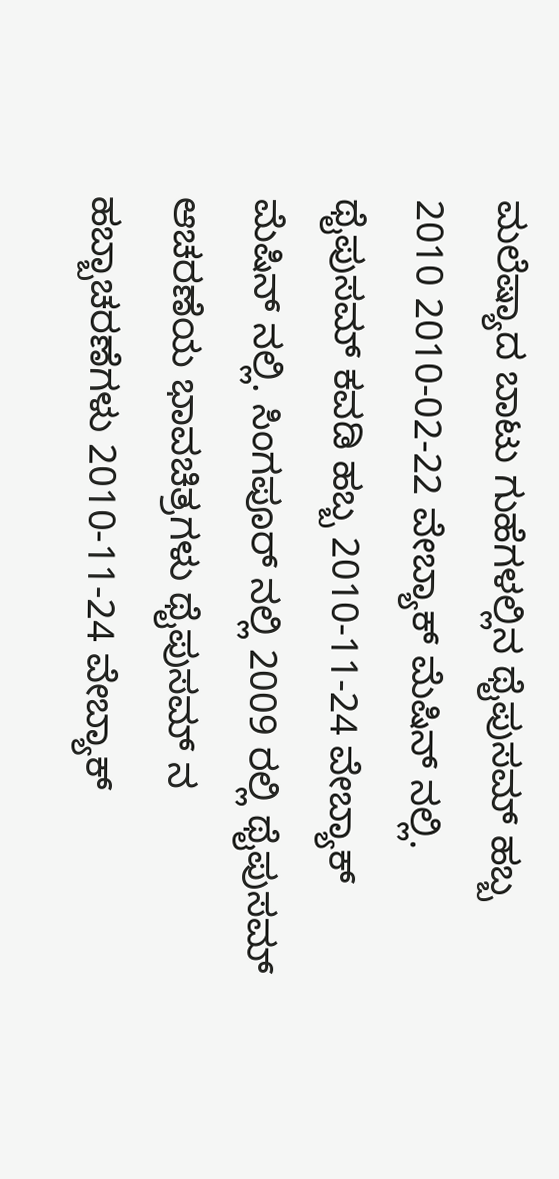ಮಲೆಷ್ಯಾದ ಬಾಟು ಗುಹೆಗಳಲ್ಲಿನ ಥೈಪುಸಮ್ ಹಬ್ಬ 2010 2010-02-22 ವೇಬ್ಯಾಕ್ ಮೆಷಿನ್ ನಲ್ಲಿ. ಥೈಪುಸಮ್ ಕವಡಿ ಹಬ್ಬ 2010-11-24 ವೇಬ್ಯಾಕ್ ಮೆಷಿನ್ ನಲ್ಲಿ. ಸಿಂಗಪೂರ್ ನಲ್ಲಿ 2009 ರಲ್ಲಿ ಥೈಪುಸಮ್ ಆಚರಣೆಯ ಭಾವಚಿತ್ರಗಳು ಥೈಪುಸಮ್ ನ ಹಬ್ಬಾಚರಣೆಗಳು 2010-11-24 ವೇಬ್ಯಾಕ್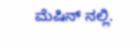ಮೆಷಿನ್ ನಲ್ಲಿ.